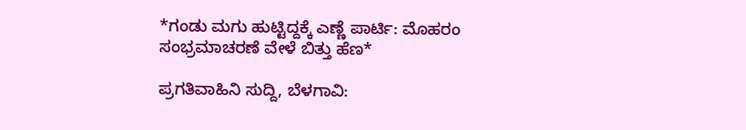*ಗಂಡು ಮಗು ಹುಟ್ಟಿದ್ದಕ್ಕೆ ಎಣ್ಣೆ ಪಾರ್ಟಿ: ಮೊಹರಂ ಸಂಭ್ರಮಾಚರಣೆ ವೇಳೆ ಬಿತ್ತು ಹೆಣ*

ಪ್ರಗತಿವಾಹಿನಿ ಸುದ್ದಿ, ಬೆಳಗಾವಿ: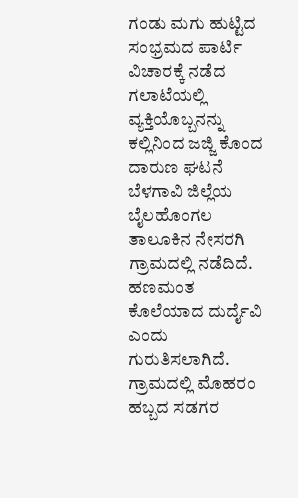ಗಂಡು ಮಗು ಹುಟ್ಟಿದ ಸಂಭ್ರಮದ ಪಾರ್ಟಿ ವಿಚಾರಕ್ಕೆ ನಡೆದ ಗಲಾಟೆಯಲ್ಲಿ ವ್ಯಕ್ತಿಯೊಬ್ಬನನ್ನು ಕಲ್ಲಿನಿಂದ ಜಜ್ಜಿ ಕೊಂದ ದಾರುಣ ಘಟನೆ ಬೆಳಗಾವಿ ಜಿಲ್ಲೆಯ ಬೈಲಹೊಂಗಲ ತಾಲೂಕಿನ ನೇಸರಗಿ ಗ್ರಾಮದಲ್ಲಿ ನಡೆದಿದೆ. ಹಣಮಂತ ಕೊಲೆಯಾದ ದುರ್ದೈವಿ ಎಂದು ಗುರುತಿಸಲಾಗಿದೆ. ಗ್ರಾಮದಲ್ಲಿ ಮೊಹರಂ ಹಬ್ಬದ ಸಡಗರ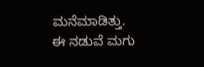ಮನೆಮಾಡಿತ್ತು. ಈ ನಡುವೆ ಮಗು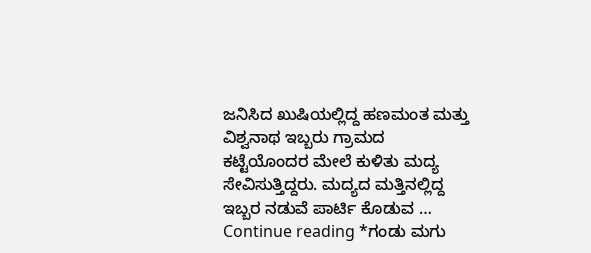ಜನಿಸಿದ ಖುಷಿಯಲ್ಲಿದ್ದ ಹಣಮಂತ ಮತ್ತು ವಿಶ್ವನಾಥ ಇಬ್ಬರು ಗ್ರಾಮದ ಕಟ್ಟೆಯೊಂದರ ಮೇಲೆ ಕುಳಿತು ಮದ್ಯ ಸೇವಿಸುತ್ತಿದ್ದರು. ಮದ್ಯದ ಮತ್ತಿನಲ್ಲಿದ್ದ ಇಬ್ಬರ ನಡುವೆ ಪಾರ್ಟಿ ಕೊಡುವ … Continue reading *ಗಂಡು ಮಗು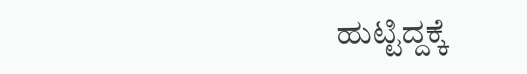ಹುಟ್ಟಿದ್ದಕ್ಕೆ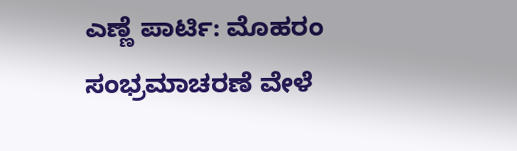ಎಣ್ಣೆ ಪಾರ್ಟಿ: ಮೊಹರಂ ಸಂಭ್ರಮಾಚರಣೆ ವೇಳೆ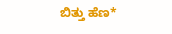ಬಿತ್ತು ಹೆಣ*